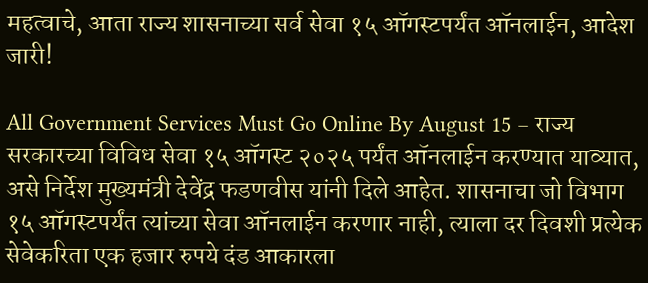महत्वाचे, आता राज्य शासनाच्या सर्व सेवा १५ ऑगस्टपर्यंत ऑनलाईन, आदेश जारी!

All Government Services Must Go Online By August 15 – राज्य सरकारच्या विविध सेवा १५ ऑगस्ट २०२५ पर्यंत ऑनलाईन करण्यात याव्यात, असे निर्देश मुख्यमंत्री देवेंद्र फडणवीस यांनी दिले आहेत. शासनाचा जो विभाग १५ ऑगस्टपर्यंत त्यांच्या सेवा ऑनलाईन करणार नाही, त्याला दर दिवशी प्रत्येक सेवेकरिता एक हजार रुपये दंड आकारला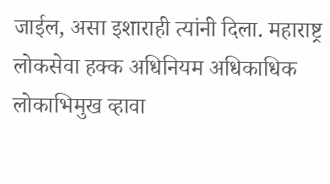जाईल, असा इशाराही त्यांनी दिला. महाराष्ट्र लोकसेवा हक्क अधिनियम अधिकाधिक लोकाभिमुख व्हावा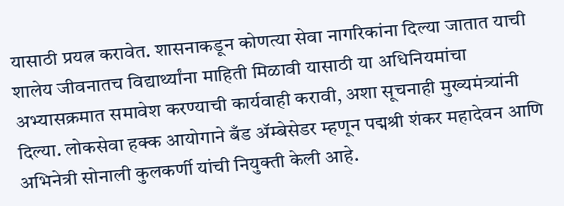यासाठी प्रयत्न करावेत. शासनाकडून कोणत्या सेवा नागरिकांना दिल्या जातात याची शालेय जीवनातच विद्यार्थ्यांना माहिती मिळावी यासाठी या अधिनियमांचा अभ्यासक्रमात समावेश करण्याची कार्यवाही करावी, अशा सूचनाही मुख्यमंत्र्यांनी दिल्या. लोकसेवा हक्क आयोगाने बँड ॲम्बेसेडर म्हणून पद्मश्री शंकर महादेवन आणि अभिनेत्री सोनाली कुलकर्णी यांची नियुक्ती केली आहे.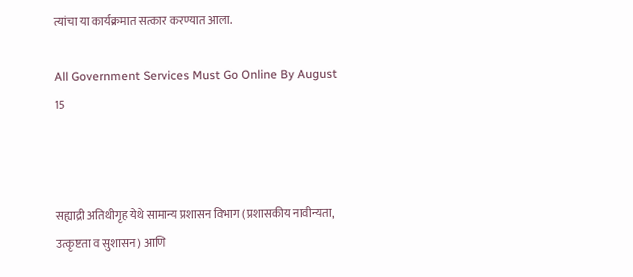त्यांचा या कार्यक्रमात सत्कार करण्यात आला.

All Government Services Must Go Online By August 15



सह्याद्री अतिथीगृह येथे सामान्य प्रशासन विभाग (प्रशासकीय नावीन्यता, उत्कृष्टता व सुशासन) आणि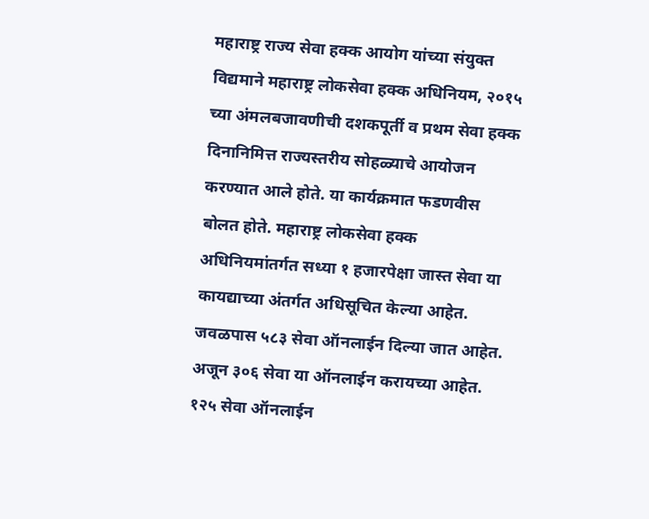महाराष्ट्र राज्य सेवा हक्क आयोग यांच्या संयुक्त विद्यमाने महाराष्ट्र लोकसेवा हक्क अधिनियम, २०१५ च्या अंमलबजावणीची दशकपूर्ती व प्रथम सेवा हक्क दिनानिमित्त राज्यस्तरीय सोहळ्याचे आयोजन करण्यात आले होते. या कार्यक्रमात फडणवीस बोलत होते. महाराष्ट्र लोकसेवा हक्क अधिनियमांतर्गत सध्या १ हजारपेक्षा जास्त सेवा या कायद्याच्या अंतर्गत अधिसूचित केल्या आहेत. जवळपास ५८३ सेवा ऑनलाईन दिल्या जात आहेत. अजून ३०६ सेवा या ऑनलाईन करायच्या आहेत. १२५ सेवा ऑनलाईन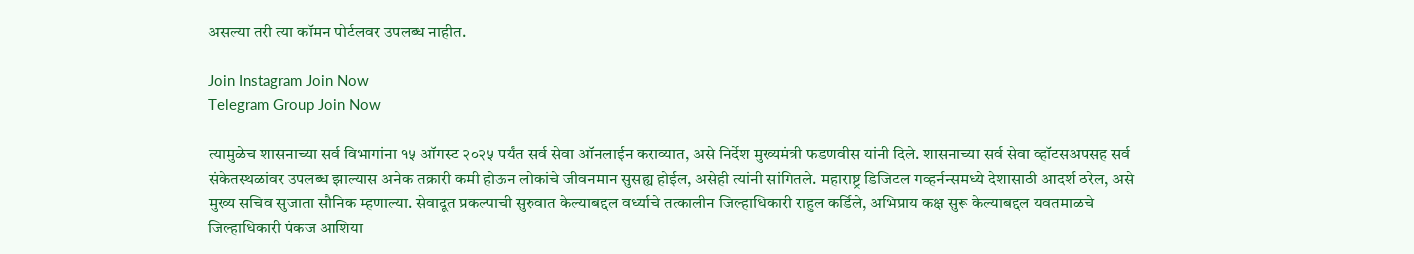असल्या तरी त्या कॉमन पोर्टलवर उपलब्ध नाहीत.

Join Instagram Join Now
Telegram Group Join Now

त्यामुळेच शासनाच्या सर्व विभागांना १५ ऑगस्ट २०२५ पर्यंत सर्व सेवा ऑनलाईन कराव्यात, असे निर्देश मुख्यमंत्री फडणवीस यांनी दिले. शासनाच्या सर्व सेवा व्हॉटसअपसह सर्व संकेतस्थळांवर उपलब्ध झाल्यास अनेक तक्रारी कमी होऊन लोकांचे जीवनमान सुसह्य होईल, असेही त्यांनी सांगितले. महाराष्ट्र डिजिटल गव्हर्नन्समध्ये देशासाठी आदर्श ठरेल, असे मुख्य सचिव सुजाता सौनिक म्हणाल्या. सेवादूत प्रकल्पाची सुरुवात केल्याबद्दल वर्ध्याचे तत्कालीन जिल्हाधिकारी राहुल कर्डिले, अभिप्राय कक्ष सुरू केल्याबद्दल यवतमाळचे जिल्हाधिकारी पंकज आशिया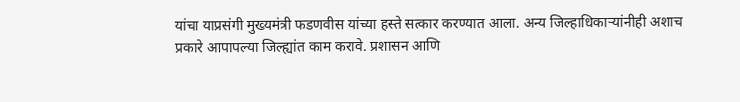यांचा याप्रसंगी मुख्यमंत्री फडणवीस यांच्या हस्ते सत्कार करण्यात आला. अन्य जिल्हाधिकाऱ्यांनीही अशाच प्रकारे आपापल्या जिल्ह्यांत काम करावे. प्रशासन आणि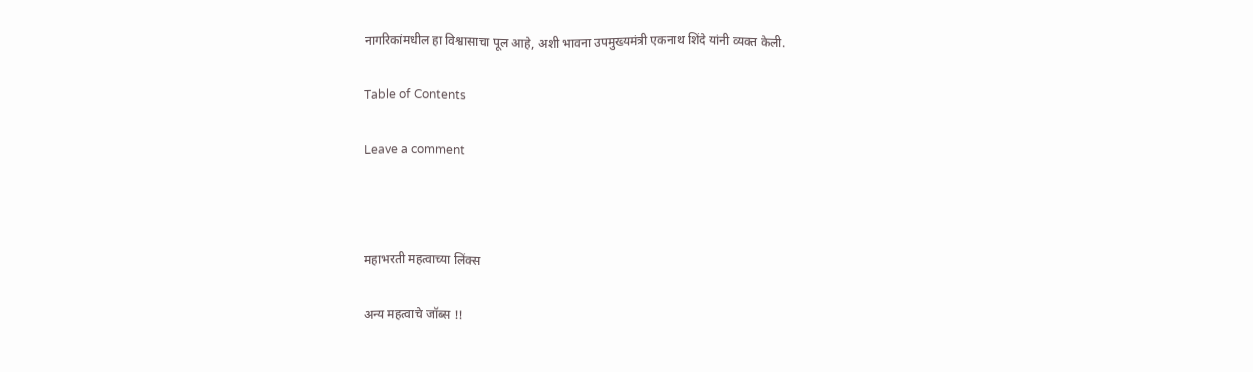नागरिकांमधील हा विश्वासाचा पूल आहे, अशी भावना उपमुख्यमंत्री एकनाथ शिंदे यांनी व्यक्त केली.

Table of Contents

Leave a comment



महाभरती महत्वाच्या लिंक्स

अन्य महत्वाचे जॉब्स !!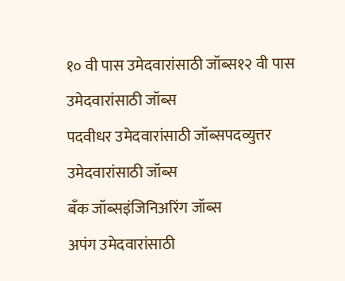१० वी पास उमेदवारांसाठी जॉब्स१२ वी पास उमेदवारांसाठी जॉब्स
पदवीधर उमेदवारांसाठी जॉब्सपदव्युत्तर उमेदवारांसाठी जॉब्स
बँक जॉब्सइंजिनिअरिंग जॉब्स
अपंग उमेदवारांसाठी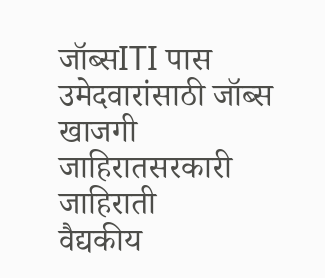जॉब्सITI पास उमेदवारांसाठी जॉब्स
खाजगी जाहिरातसरकारी जाहिराती
वैद्यकीय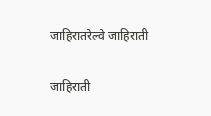जाहिरातरेल्वे जाहिराती

जाहिराती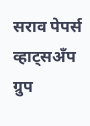सराव पेपर्स
व्हाट्सअँप ग्रुप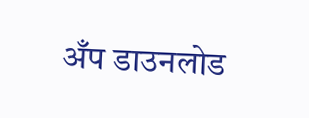अँप डाउनलोड